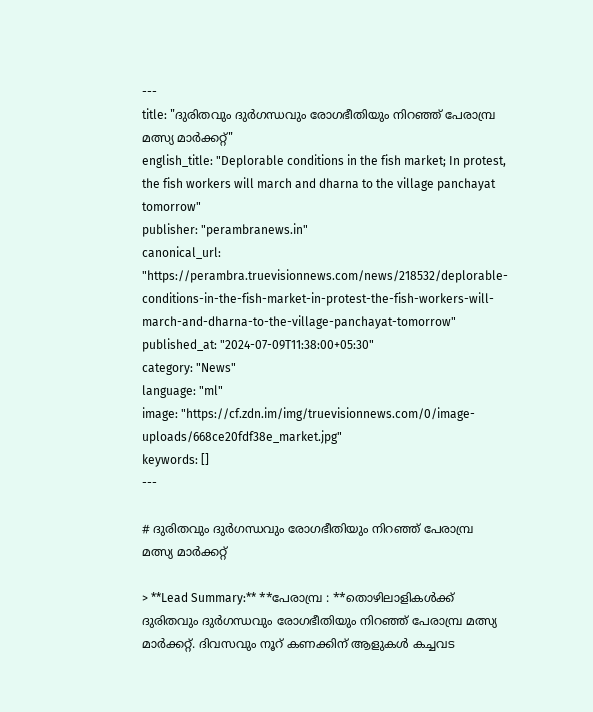---
title: "ദുരിതവും ദുര്‍ഗന്ധവും രോഗഭീതിയും നിറഞ്ഞ് പേരാമ്പ്ര മത്സ്യ മാര്‍ക്കറ്റ്"
english_title: "Deplorable conditions in the fish market; In protest, the fish workers will march and dharna to the village panchayat tomorrow"
publisher: "perambranews.in"
canonical_url: "https://perambra.truevisionnews.com/news/218532/deplorable-conditions-in-the-fish-market-in-protest-the-fish-workers-will-march-and-dharna-to-the-village-panchayat-tomorrow"
published_at: "2024-07-09T11:38:00+05:30"
category: "News"
language: "ml"
image: "https://cf.zdn.im/img/truevisionnews.com/0/image-uploads/668ce20fdf38e_market.jpg"
keywords: []
---

# ദുരിതവും ദുര്‍ഗന്ധവും രോഗഭീതിയും നിറഞ്ഞ് പേരാമ്പ്ര മത്സ്യ മാര്‍ക്കറ്റ്

> **Lead Summary:** **പേരാമ്പ്ര : **തൊഴിലാളികള്‍ക്ക് ദുരിതവും ദുര്‍ഗന്ധവും രോഗഭീതിയും നിറഞ്ഞ് പേരാമ്പ്ര മത്സ്യ മാര്‍ക്കറ്റ്. ദിവസവും നൂറ് കണക്കിന് ആളുകള്‍ കച്ചവട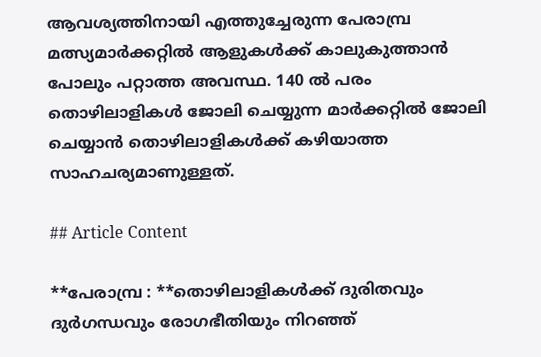ആവശ്യത്തിനായി എത്തുച്ചേരുന്ന പേരാമ്പ്ര മത്സ്യമാര്‍ക്കറ്റില്‍ ആളുകള്‍ക്ക് കാലുകുത്താന്‍ പോലും പറ്റാത്ത അവസ്ഥ. 140 ല്‍ പരം തൊഴിലാളികള്‍ ജോലി ചെയ്യുന്ന മാര്‍ക്കറ്റില്‍ ജോലി ചെയ്യാന്‍ തൊഴിലാളികള്‍ക്ക് കഴിയാത്ത സാഹചര്യമാണുള്ളത്.

## Article Content

**പേരാമ്പ്ര : **തൊഴിലാളികള്‍ക്ക് ദുരിതവും ദുര്‍ഗന്ധവും രോഗഭീതിയും നിറഞ്ഞ്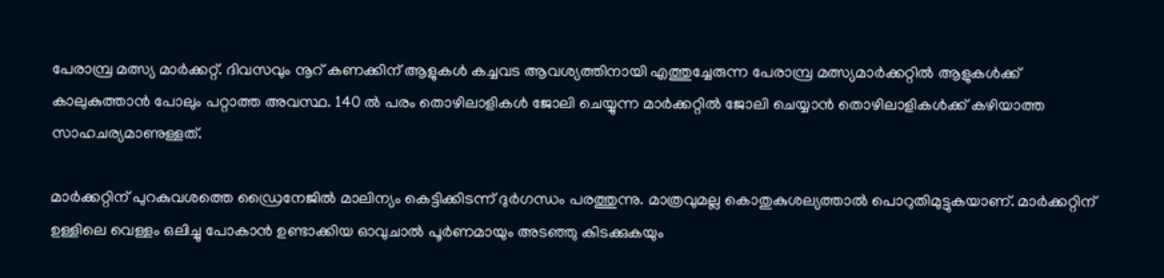പേരാമ്പ്ര മത്സ്യ മാര്‍ക്കറ്റ്. ദിവസവും നൂറ് കണക്കിന് ആളുകള്‍ കച്ചവട ആവശ്യത്തിനായി എത്തുച്ചേരുന്ന പേരാമ്പ്ര മത്സ്യമാര്‍ക്കറ്റില്‍ ആളുകള്‍ക്ക് കാലുകുത്താന്‍ പോലും പറ്റാത്ത അവസ്ഥ. 140 ല്‍ പരം തൊഴിലാളികള്‍ ജോലി ചെയ്യുന്ന മാര്‍ക്കറ്റില്‍ ജോലി ചെയ്യാന്‍ തൊഴിലാളികള്‍ക്ക് കഴിയാത്ത സാഹചര്യമാണുള്ളത്.

മാര്‍ക്കറ്റിന് പുറകുവശത്തെ ഡ്രൈനേജില്‍ മാലിന്യം കെട്ടിക്കിടന്ന് ദുര്‍ഗന്ധം പരത്തുന്നു. മാത്രവുമല്ല കൊതുകുശല്യത്താല്‍ പൊറുതിമുട്ടുകയാണ്. മാര്‍ക്കറ്റിന് ഉള്ളിലെ വെള്ളം ഒലിച്ചു പോകാന്‍ ഉണ്ടാക്കിയ ഓവുചാല്‍ പൂര്‍ണമായും അടഞ്ഞു കിടക്കുകയും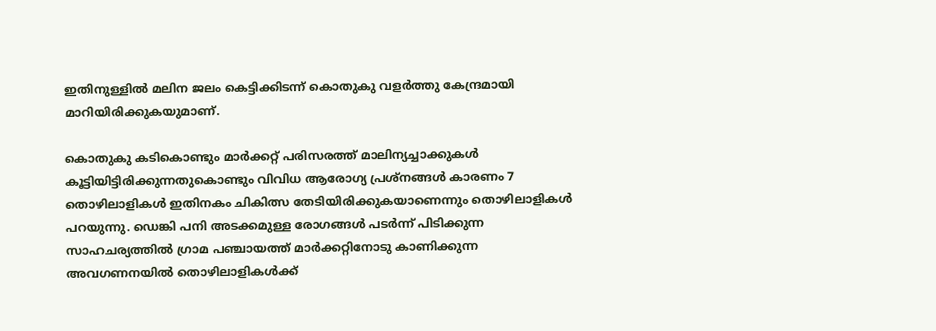ഇതിനുള്ളില്‍ മലിന ജലം കെട്ടിക്കിടന്ന് കൊതുകു വളര്‍ത്തു കേന്ദ്രമായി മാറിയിരിക്കുകയുമാണ്.

കൊതുകു കടികൊണ്ടും മാര്‍ക്കറ്റ് പരിസരത്ത് മാലിന്യച്ചാക്കുകള്‍ കൂട്ടിയിട്ടിരിക്കുന്നതുകൊണ്ടും വിവിധ ആരോഗ്യ പ്രശ്നങ്ങള്‍ കാരണം 7 തൊഴിലാളികള്‍ ഇതിനകം ചികിത്സ തേടിയിരിക്കുകയാണെന്നും തൊഴിലാളികള്‍ പറയുന്നു. ഡെങ്കി പനി അടക്കമുള്ള രോഗങ്ങള്‍ പടര്‍ന്ന് പിടിക്കുന്ന സാഹചര്യത്തില്‍ ഗ്രാമ പഞ്ചായത്ത് മാര്‍ക്കറ്റിനോടു കാണിക്കുന്ന അവഗണനയില്‍ തൊഴിലാളികള്‍ക്ക്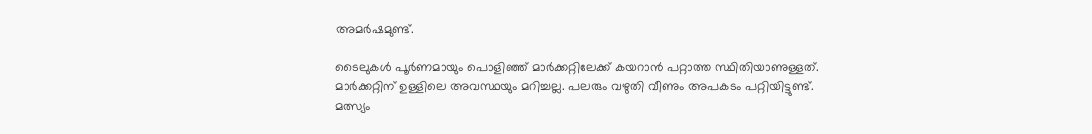അമര്‍ഷമുണ്ട്.

ടൈലുകള്‍ പൂര്‍ണമായും പൊളിഞ്ഞ് മാര്‍ക്കറ്റിലേക്ക് കയറാന്‍ പറ്റാത്ത സ്ഥിതിയാണുള്ളത്. മാര്‍ക്കറ്റിന് ഉള്ളിലെ അവസ്ഥയും മറിച്ചല്ല. പലരും വഴുതി വീണും അപകടം പറ്റിയിട്ടുണ്ട്. മത്സ്യം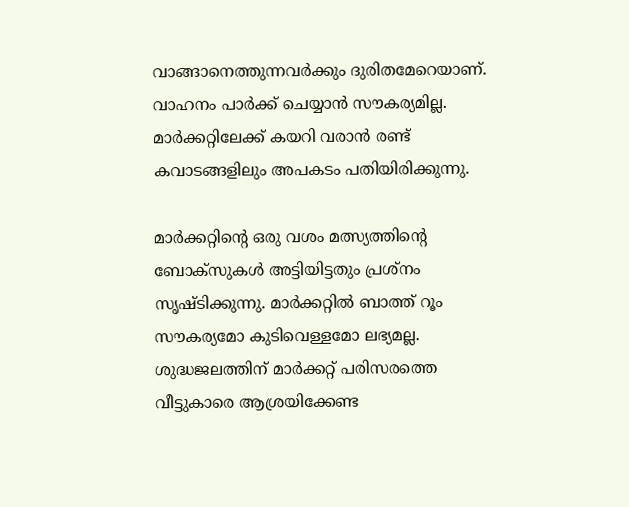വാങ്ങാനെത്തുന്നവര്‍ക്കും ദുരിതമേറെയാണ്. വാഹനം പാര്‍ക്ക് ചെയ്യാന്‍ സൗകര്യമില്ല. മാര്‍ക്കറ്റിലേക്ക് കയറി വരാന്‍ രണ്ട് കവാടങ്ങളിലും അപകടം പതിയിരിക്കുന്നു.

മാര്‍ക്കറ്റിന്റെ ഒരു വശം മത്സ്യത്തിന്റെ ബോക്സുകള്‍ അട്ടിയിട്ടതും പ്രശ്നം സൃഷ്ടിക്കുന്നു. മാര്‍ക്കറ്റില്‍ ബാത്ത് റൂം സൗകര്യമോ കുടിവെള്ളമോ ലഭ്യമല്ല. ശുദ്ധജലത്തിന് മാര്‍ക്കറ്റ് പരിസരത്തെ വീട്ടുകാരെ ആശ്രയിക്കേണ്ട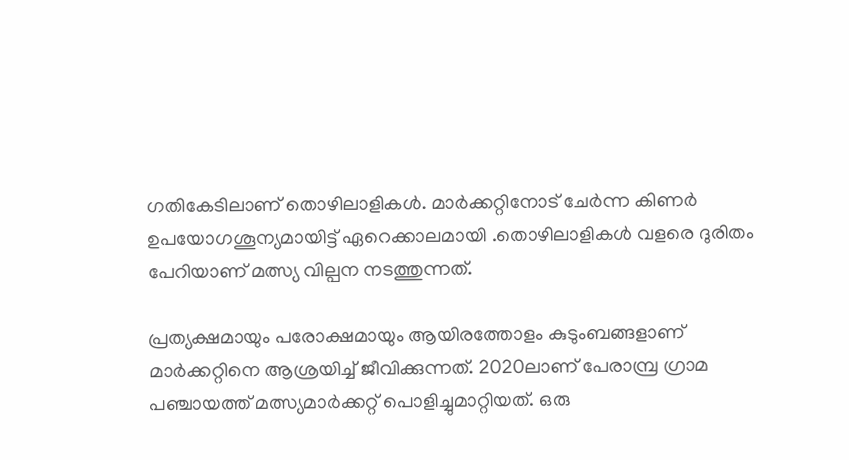ഗതികേടിലാണ് തൊഴിലാളികള്‍. മാര്‍ക്കറ്റിനോട് ചേര്‍ന്ന കിണര്‍ ഉപയോഗശൂന്യമായിട്ട് ഏറെക്കാലമായി .തൊഴിലാളികള്‍ വളരെ ദുരിതം പേറിയാണ് മത്സ്യ വില്പന നടത്തുന്നത്.

പ്രത്യക്ഷമായും പരോക്ഷമായും ആയിരത്തോളം കുടുംബങ്ങളാണ് മാര്‍ക്കറ്റിനെ ആശ്രയിച്ച് ജീവിക്കുന്നത്. 2020ലാണ് പേരാമ്പ്ര ഗ്രാമ പഞ്ചായത്ത് മത്സ്യമാര്‍ക്കറ്റ് പൊളിച്ചുമാറ്റിയത്. ഒരു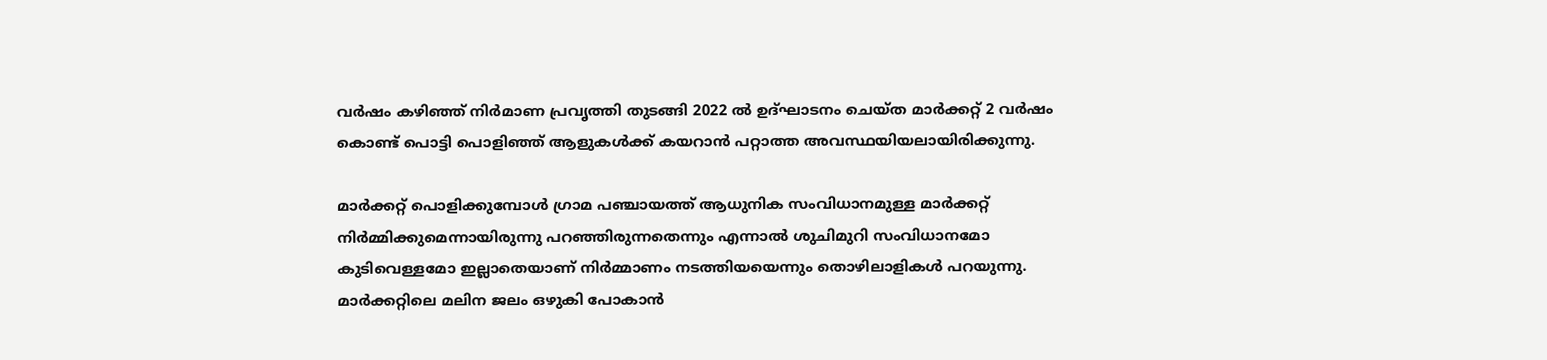വര്‍ഷം കഴിഞ്ഞ് നിര്‍മാണ പ്രവൃത്തി തുടങ്ങി 2022 ല്‍ ഉദ്ഘാടനം ചെയ്ത മാര്‍ക്കറ്റ് 2 വര്‍ഷം കൊണ്ട് പൊട്ടി പൊളിഞ്ഞ് ആളുകള്‍ക്ക് കയറാന്‍ പറ്റാത്ത അവസ്ഥയിയലായിരിക്കുന്നു.

മാര്‍ക്കറ്റ് പൊളിക്കുമ്പോള്‍ ഗ്രാമ പഞ്ചായത്ത് ആധുനിക സംവിധാനമുള്ള മാര്‍ക്കറ്റ് നിര്‍മ്മിക്കുമെന്നായിരുന്നു പറഞ്ഞിരുന്നതെന്നും എന്നാല്‍ ശുചിമുറി സംവിധാനമോ കുടിവെള്ളമോ ഇല്ലാതെയാണ് നിര്‍മ്മാണം നടത്തിയയെന്നും തൊഴിലാളികള്‍ പറയുന്നു. മാര്‍ക്കറ്റിലെ മലിന ജലം ഒഴുകി പോകാന്‍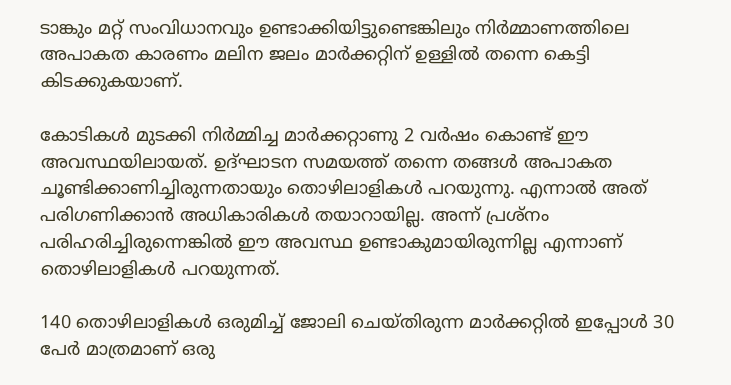ടാങ്കും മറ്റ് സംവിധാനവും ഉണ്ടാക്കിയിട്ടുണ്ടെങ്കിലും നിര്‍മ്മാണത്തിലെ അപാകത കാരണം മലിന ജലം മാര്‍ക്കറ്റിന് ഉള്ളില്‍ തന്നെ കെട്ടി കിടക്കുകയാണ്.

കോടികള്‍ മുടക്കി നിര്‍മ്മിച്ച മാര്‍ക്കറ്റാണു 2 വര്‍ഷം കൊണ്ട് ഈ അവസ്ഥയിലായത്. ഉദ്ഘാടന സമയത്ത് തന്നെ തങ്ങള്‍ അപാകത ചൂണ്ടിക്കാണിച്ചിരുന്നതായും തൊഴിലാളികള്‍ പറയുന്നു. എന്നാല്‍ അത് പരിഗണിക്കാന്‍ അധികാരികള്‍ തയാറായില്ല. അന്ന് പ്രശ്നം പരിഹരിച്ചിരുന്നെങ്കില്‍ ഈ അവസ്ഥ ഉണ്ടാകുമായിരുന്നില്ല എന്നാണ് തൊഴിലാളികള്‍ പറയുന്നത്.

140 തൊഴിലാളികള്‍ ഒരുമിച്ച് ജോലി ചെയ്തിരുന്ന മാര്‍ക്കറ്റില്‍ ഇപ്പോള്‍ 30 പേര്‍ മാത്രമാണ് ഒരു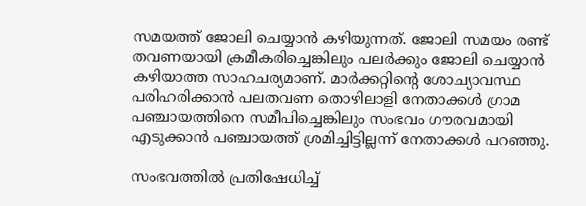സമയത്ത് ജോലി ചെയ്യാന്‍ കഴിയുന്നത്. ജോലി സമയം രണ്ട് തവണയായി ക്രമീകരിച്ചെങ്കിലും പലര്‍ക്കും ജോലി ചെയ്യാന്‍ കഴിയാത്ത സാഹചര്യമാണ്. മാര്‍ക്കറ്റിന്റെ ശോച്യാവസ്ഥ പരിഹരിക്കാന്‍ പലതവണ തൊഴിലാളി നേതാക്കള്‍ ഗ്രാമ പഞ്ചായത്തിനെ സമീപിച്ചെങ്കിലും സംഭവം ഗൗരവമായി എടുക്കാന്‍ പഞ്ചായത്ത് ശ്രമിച്ചിട്ടില്ലന്ന് നേതാക്കള്‍ പറഞ്ഞു.

സംഭവത്തില്‍ പ്രതിഷേധിച്ച്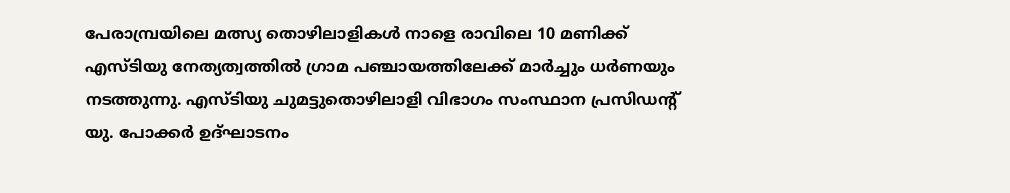പേരാമ്പ്രയിലെ മത്സ്യ തൊഴിലാളികള്‍ നാളെ രാവിലെ 10 മണിക്ക് എസ്ടിയു നേത്യത്വത്തില്‍ ഗ്രാമ പഞ്ചായത്തിലേക്ക് മാര്‍ച്ചും ധര്‍ണയും നടത്തുന്നു. എസ്ടിയു ചുമട്ടുതൊഴിലാളി വിഭാഗം സംസ്ഥാന പ്രസിഡന്റ് യു. പോക്കര്‍ ഉദ്ഘാടനം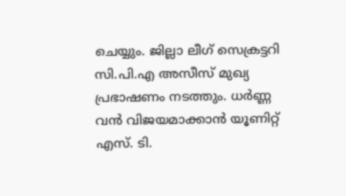ചെയ്യും. ജില്ലാ ലീഗ് സെക്രട്ടറി സി.പി.എ അസീസ് മുഖ്യ പ്രഭാഷണം നടത്തും. ധര്‍ണ്ണ വന്‍ വിജയമാക്കാന്‍ യൂണിറ്റ് എസ്. ടി.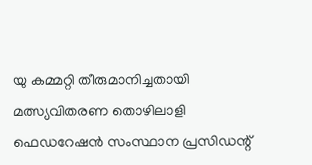യു കമ്മറ്റി തീരുമാനിച്ചതായി മത്സ്യവിതരണ തൊഴിലാളി ഫെഡറേഷന്‍ സംസ്ഥാന പ്രസിഡന്റ്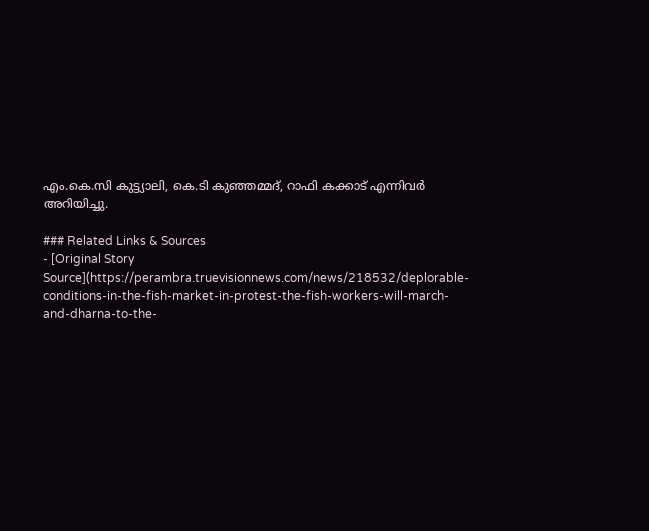എം.കെ.സി കുട്ട്യാലി, കെ.ടി കുഞ്ഞമ്മദ്, റാഫി കക്കാട് എന്നിവര്‍ അറിയിച്ചു.

### Related Links & Sources
- [Original Story Source](https://perambra.truevisionnews.com/news/218532/deplorable-conditions-in-the-fish-market-in-protest-the-fish-workers-will-march-and-dharna-to-the-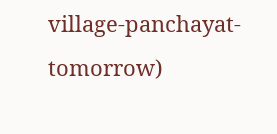village-panchayat-tomorrow)